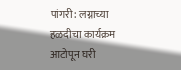पांगरी: लग्नाच्या हळदीचा कार्यक्रम आटोपून घरी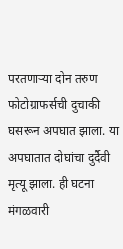परतणाऱ्या दोन तरुण फोटोग्राफर्सची दुचाकी घसरून अपघात झाला. या अपघातात दोघांचा दुर्दैवी मृत्यू झाला. ही घटना मंगळवारी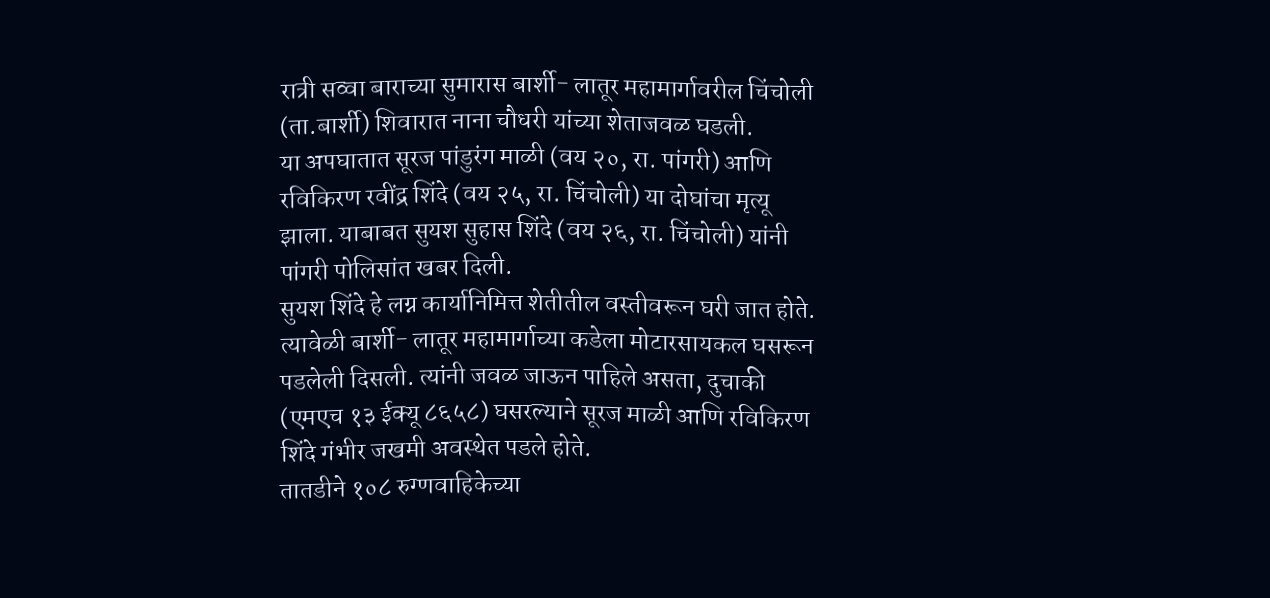रात्री सव्वा बाराच्या सुमारास बार्शी- लातूर महामार्गावरील चिंचोली (ता.बार्शी) शिवारात नाना चौधरी यांच्या शेताजवळ घडली.
या अपघातात सूरज पांडुरंग माळी (वय २०, रा. पांगरी) आणि रविकिरण रवींद्र शिंदे (वय २५, रा. चिंचोली) या दोघांचा मृत्यू झाला. याबाबत सुयश सुहास शिंदे (वय २६, रा. चिंचोली) यांनी पांगरी पोलिसांत खबर दिली.
सुयश शिंदे हे लग्न कार्यानिमित्त शेतीतील वस्तीवरून घरी जात होते. त्यावेळी बार्शी- लातूर महामार्गाच्या कडेला मोटारसायकल घसरून पडलेली दिसली. त्यांनी जवळ जाऊन पाहिले असता, दुचाकी (एमएच १३ ईक्यू ८६५८) घसरल्याने सूरज माळी आणि रविकिरण शिंदे गंभीर जखमी अवस्थेत पडले होते.
तातडीने १०८ रुग्णवाहिकेच्या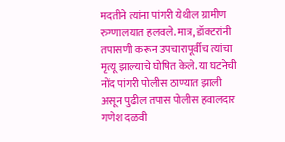मदतीने त्यांना पांगरी येथील ग्रामीण रुग्णालयात हलवले. मात्र, डॉक्टरांनी तपासणी करून उपचारापूर्वीच त्यांचा मृत्यू झाल्याचे घोषित केले. या घटनेची नोंद पांगरी पोलीस ठाण्यात झाली असून पुढील तपास पोलीस हवालदार गणेश दळवी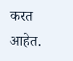करत आहेत.